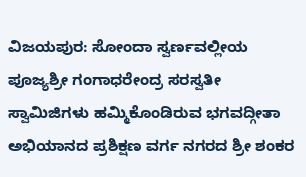ವಿಜಯಪುರ: ಸೋಂದಾ ಸ್ವರ್ಣವಲ್ಲೀಯ ಪೂಜ್ಯಶ್ರೀ ಗಂಗಾಧರೇಂದ್ರ ಸರಸ್ವತೀ ಸ್ವಾಮಿಜಿಗಳು ಹಮ್ಮಿಕೊಂಡಿರುವ ಭಗವದ್ಗೀತಾ ಅಭಿಯಾನದ ಪ್ರಶಿಕ್ಷಣ ವರ್ಗ ನಗರದ ಶ್ರೀ ಶಂಕರ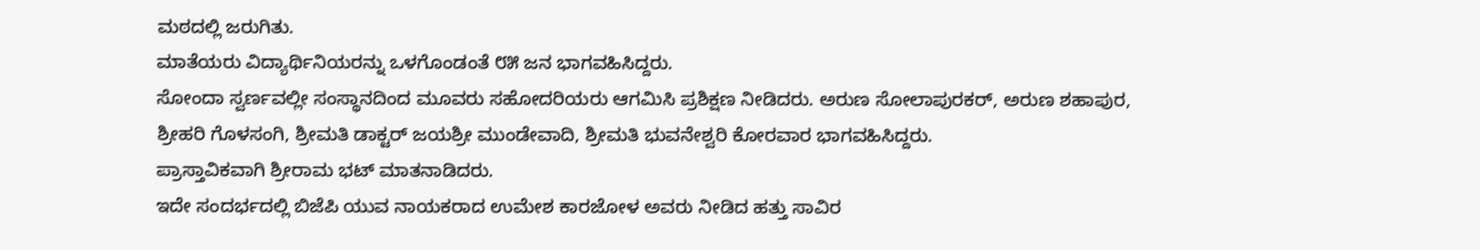ಮಠದಲ್ಲಿ ಜರುಗಿತು.
ಮಾತೆಯರು ವಿದ್ಯಾರ್ಥಿನಿಯರನ್ನು ಒಳಗೊಂಡಂತೆ ೮೫ ಜನ ಭಾಗವಹಿಸಿದ್ದರು.
ಸೋಂದಾ ಸ್ವರ್ಣವಲ್ಲೀ ಸಂಸ್ಥಾನದಿಂದ ಮೂವರು ಸಹೋದರಿಯರು ಆಗಮಿಸಿ ಪ್ರಶಿಕ್ಷಣ ನೀಡಿದರು. ಅರುಣ ಸೋಲಾಪುರಕರ್, ಅರುಣ ಶಹಾಪುರ, ಶ್ರೀಹರಿ ಗೊಳಸಂಗಿ, ಶ್ರೀಮತಿ ಡಾಕ್ಟರ್ ಜಯಶ್ರೀ ಮುಂಡೇವಾದಿ, ಶ್ರೀಮತಿ ಭುವನೇಶ್ವರಿ ಕೋರವಾರ ಭಾಗವಹಿಸಿದ್ದರು.
ಪ್ರಾಸ್ತಾವಿಕವಾಗಿ ಶ್ರೀರಾಮ ಭಟ್ ಮಾತನಾಡಿದರು.
ಇದೇ ಸಂದರ್ಭದಲ್ಲಿ ಬಿಜೆಪಿ ಯುವ ನಾಯಕರಾದ ಉಮೇಶ ಕಾರಜೋಳ ಅವರು ನೀಡಿದ ಹತ್ತು ಸಾವಿರ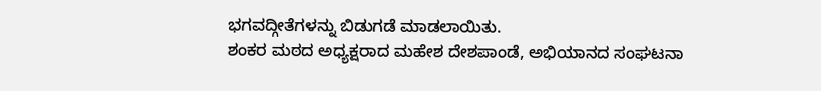ಭಗವದ್ಗೀತೆಗಳನ್ನು ಬಿಡುಗಡೆ ಮಾಡಲಾಯಿತು.
ಶಂಕರ ಮಠದ ಅಧ್ಯಕ್ಷರಾದ ಮಹೇಶ ದೇಶಪಾಂಡೆ, ಅಭಿಯಾನದ ಸಂಘಟನಾ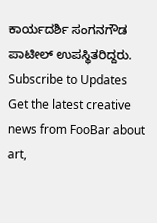ಕಾರ್ಯದರ್ಶಿ ಸಂಗನಗೌಡ ಪಾಟೀಲ್ ಉಪಸ್ಥಿತರಿದ್ದರು.
Subscribe to Updates
Get the latest creative news from FooBar about art,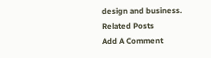design and business.
Related Posts
Add A Comment